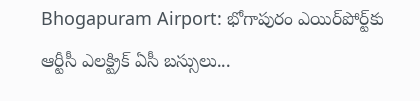Bhogapuram Airport: భోగాపురం ఎయిర్‌పోర్ట్‌కు ఆర్టీసీ ఎలక్ట్రిక్ ఏసీ బస్సులు...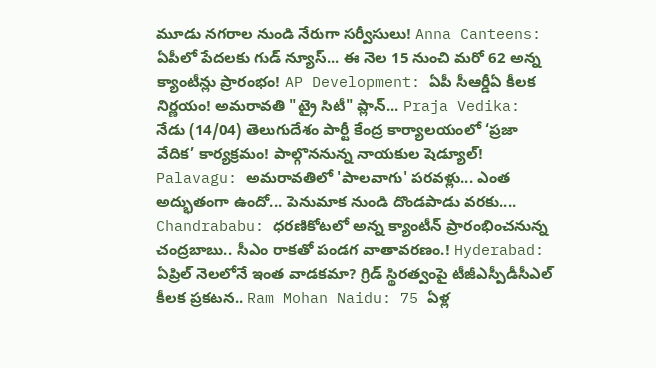మూడు నగరాల నుండి నేరుగా సర్వీసులు! Anna Canteens: ఏపీలో పేదలకు గుడ్ న్యూస్... ఈ నెల 15 నుంచి మరో 62 అన్న క్యాంటీన్లు ప్రారంభం! AP Development: ఏపీ సీఆర్డీఏ కీలక నిర్ణయం! అమరావతి "ట్రై సిటీ" ప్లాన్... Praja Vedika: నేడు (14/04) తెలుగుదేశం పార్టీ కేంద్ర కార్యాలయంలో ‘ప్రజా వేదిక’ కార్యక్రమం! పాల్గొననున్న నాయకుల షెడ్యూల్! Palavagu: అమరావతిలో 'పాలవాగు' పరవళ్లు... ఎంత అద్భుతంగా ఉందో... పెనుమాక నుండి దొండపాడు వరకు.... Chandrababu: ధరణికోటలో అన్న క్యాంటీన్ ప్రారంభించనున్న చంద్రబాబు.. సీఎం రాకతో పండగ వాతావరణం.! Hyderabad: ఏప్రిల్ నెలలోనే ఇంత వాడకమా? గ్రిడ్ స్థిరత్వంపై టీజీఎస్పీడీసీఎల్ కీలక ప్రకటన.. Ram Mohan Naidu: 75 ఏళ్ల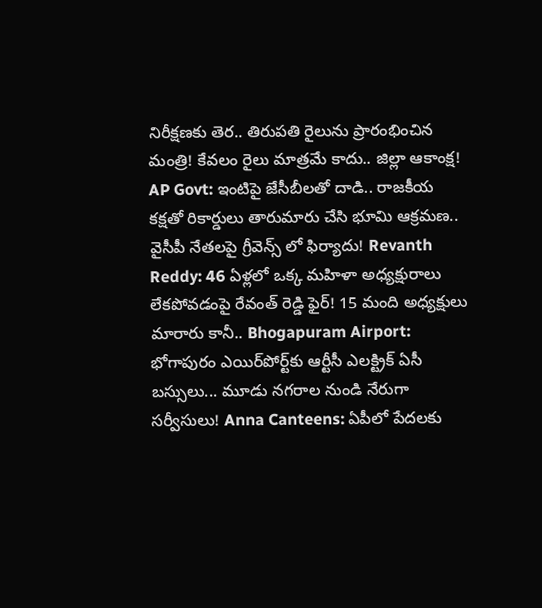నిరీక్షణకు తెర.. తిరుపతి రైలును ప్రారంభించిన మంత్రి! కేవలం రైలు మాత్రమే కాదు.. జిల్లా ఆకాంక్ష! AP Govt: ఇంటిపై జేసీబీలతో దాడి.. రాజకీయ కక్షతో రికార్డులు తారుమారు చేసి భూమి ఆక్రమణ.. వైసీపీ నేతలపై గ్రీవెన్స్ లో ఫిర్యాదు! Revanth Reddy: 46 ఏళ్లలో ఒక్క మహిళా అధ్యక్షురాలు లేకపోవడంపై రేవంత్ రెడ్డి ఫైర్! 15 మంది అధ్యక్షులు మారారు కానీ.. Bhogapuram Airport: భోగాపురం ఎయిర్‌పోర్ట్‌కు ఆర్టీసీ ఎలక్ట్రిక్ ఏసీ బస్సులు... మూడు నగరాల నుండి నేరుగా సర్వీసులు! Anna Canteens: ఏపీలో పేదలకు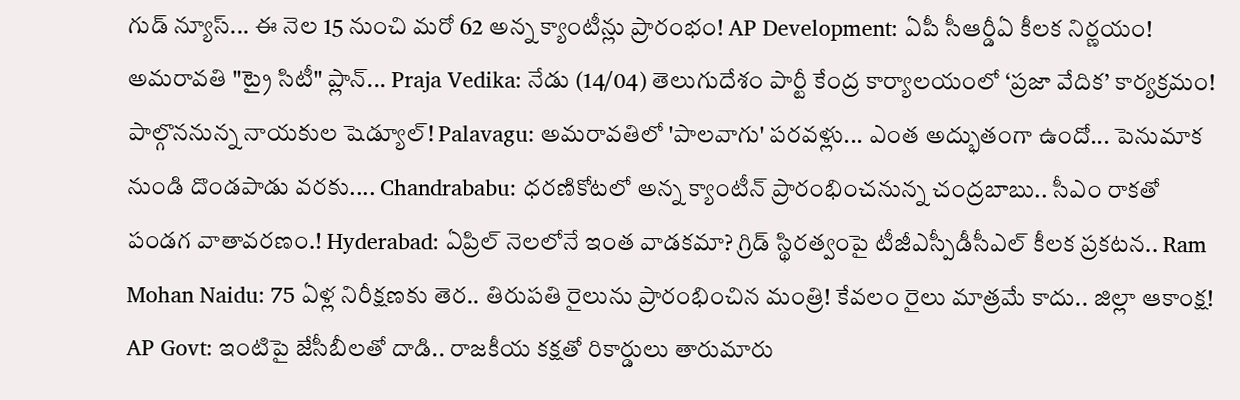గుడ్ న్యూస్... ఈ నెల 15 నుంచి మరో 62 అన్న క్యాంటీన్లు ప్రారంభం! AP Development: ఏపీ సీఆర్డీఏ కీలక నిర్ణయం! అమరావతి "ట్రై సిటీ" ప్లాన్... Praja Vedika: నేడు (14/04) తెలుగుదేశం పార్టీ కేంద్ర కార్యాలయంలో ‘ప్రజా వేదిక’ కార్యక్రమం! పాల్గొననున్న నాయకుల షెడ్యూల్! Palavagu: అమరావతిలో 'పాలవాగు' పరవళ్లు... ఎంత అద్భుతంగా ఉందో... పెనుమాక నుండి దొండపాడు వరకు.... Chandrababu: ధరణికోటలో అన్న క్యాంటీన్ ప్రారంభించనున్న చంద్రబాబు.. సీఎం రాకతో పండగ వాతావరణం.! Hyderabad: ఏప్రిల్ నెలలోనే ఇంత వాడకమా? గ్రిడ్ స్థిరత్వంపై టీజీఎస్పీడీసీఎల్ కీలక ప్రకటన.. Ram Mohan Naidu: 75 ఏళ్ల నిరీక్షణకు తెర.. తిరుపతి రైలును ప్రారంభించిన మంత్రి! కేవలం రైలు మాత్రమే కాదు.. జిల్లా ఆకాంక్ష! AP Govt: ఇంటిపై జేసీబీలతో దాడి.. రాజకీయ కక్షతో రికార్డులు తారుమారు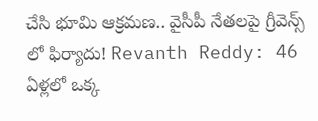చేసి భూమి ఆక్రమణ.. వైసీపీ నేతలపై గ్రీవెన్స్ లో ఫిర్యాదు! Revanth Reddy: 46 ఏళ్లలో ఒక్క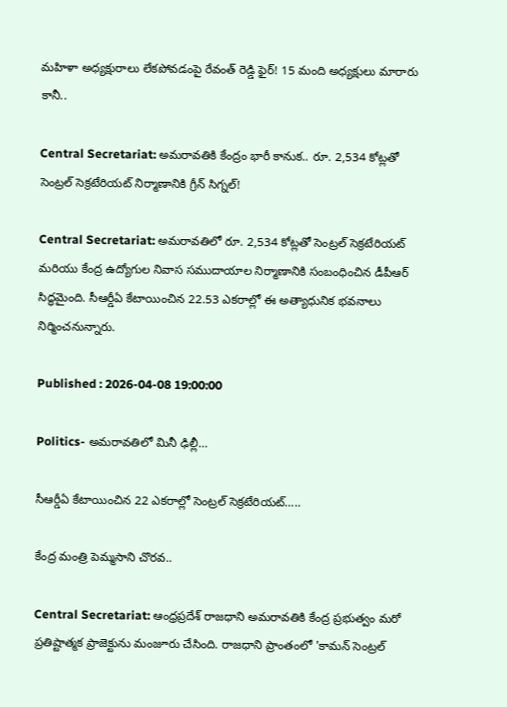మహిళా అధ్యక్షురాలు లేకపోవడంపై రేవంత్ రెడ్డి ఫైర్! 15 మంది అధ్యక్షులు మారారు కానీ..

Central Secretariat: అమరావతికి కేంద్రం భారీ కానుక.. రూ. 2,534 కోట్లతో సెంట్రల్ సెక్రటేరియట్ నిర్మాణానికి గ్రీన్ సిగ్నల్!

Central Secretariat: అమరావతిలో రూ. 2,534 కోట్లతో సెంట్రల్ సెక్రటేరియట్ మరియు కేంద్ర ఉద్యోగుల నివాస సముదాయాల నిర్మాణానికి సంబంధించిన డీపీఆర్ సిద్ధమైంది. సీఆర్డీఏ కేటాయించిన 22.53 ఎకరాల్లో ఈ అత్యాధునిక భవనాలు నిర్మించనున్నారు.

Published : 2026-04-08 19:00:00

Politics- అమరావతిలో మినీ ఢిల్లీ…

సీఆర్డీఏ కేటాయించిన 22 ఎకరాల్లో సెంట్రల్ సెక్రటేరియట్…..

కేంద్ర మంత్రి పెమ్మసాని చొరవ..

Central Secretariat: ఆంధ్రప్రదేశ్ రాజధాని అమరావతికి కేంద్ర ప్రభుత్వం మరో ప్రతిష్టాత్మక ప్రాజెక్టును మంజూరు చేసింది. రాజధాని ప్రాంతంలో 'కామన్ సెంట్రల్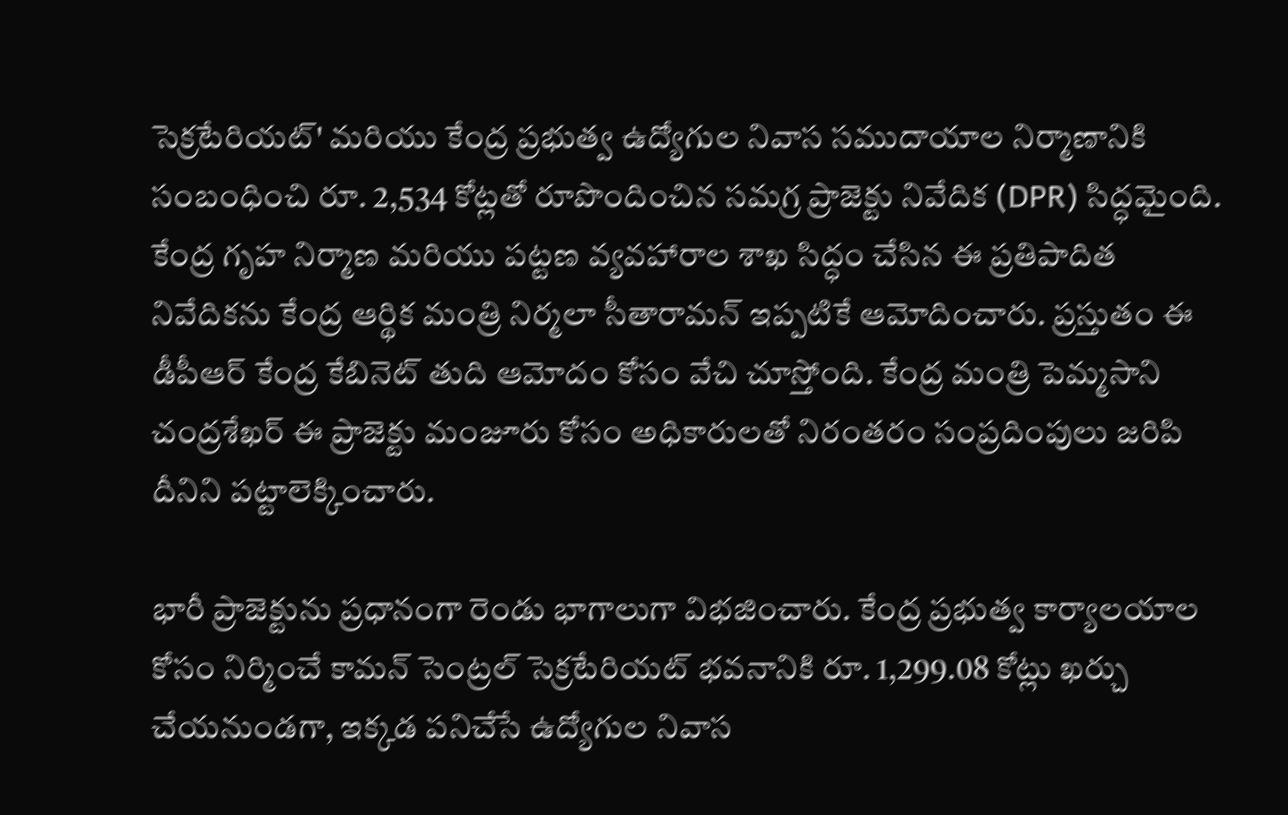సెక్రటేరియట్' మరియు కేంద్ర ప్రభుత్వ ఉద్యోగుల నివాస సముదాయాల నిర్మాణానికి సంబంధించి రూ. 2,534 కోట్లతో రూపొందించిన సమగ్ర ప్రాజెక్టు నివేదిక (DPR) సిద్ధమైంది. కేంద్ర గృహ నిర్మాణ మరియు పట్టణ వ్యవహారాల శాఖ సిద్ధం చేసిన ఈ ప్రతిపాదిత నివేదికను కేంద్ర ఆర్థిక మంత్రి నిర్మలా సీతారామన్ ఇప్పటికే ఆమోదించారు. ప్రస్తుతం ఈ డీపీఆర్ కేంద్ర కేబినెట్ తుది ఆమోదం కోసం వేచి చూస్తోంది. కేంద్ర మంత్రి పెమ్మసాని చంద్రశేఖర్ ఈ ప్రాజెక్టు మంజూరు కోసం అధికారులతో నిరంతరం సంప్రదింపులు జరిపి దీనిని పట్టాలెక్కించారు.

భారీ ప్రాజెక్టును ప్రధానంగా రెండు భాగాలుగా విభజించారు. కేంద్ర ప్రభుత్వ కార్యాలయాల కోసం నిర్మించే కామన్ సెంట్రల్ సెక్రటేరియట్ భవనానికి రూ. 1,299.08 కోట్లు ఖర్చు చేయనుండగా, ఇక్కడ పనిచేసే ఉద్యోగుల నివాస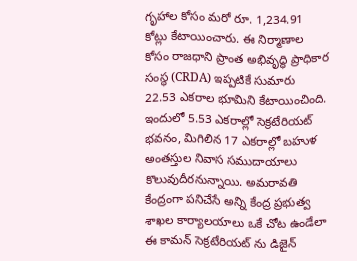గృహాల కోసం మరో రూ. 1,234.91 కోట్లు కేటాయించారు. ఈ నిర్మాణాల కోసం రాజధాని ప్రాంత అభివృద్ధి ప్రాధికార సంస్థ (CRDA) ఇప్పటికే సుమారు 22.53 ఎకరాల భూమిని కేటాయించింది. ఇందులో 5.53 ఎకరాల్లో సెక్రటేరియట్ భవనం, మిగిలిన 17 ఎకరాల్లో బహుళ అంతస్తుల నివాస సముదాయాలు కొలువుదీరనున్నాయి. అమరావతి కేంద్రంగా పనిచేసే అన్ని కేంద్ర ప్రభుత్వ శాఖల కార్యాలయాలు ఒకే చోట ఉండేలా ఈ కామన్ సెక్రటేరియట్ ను డిజైన్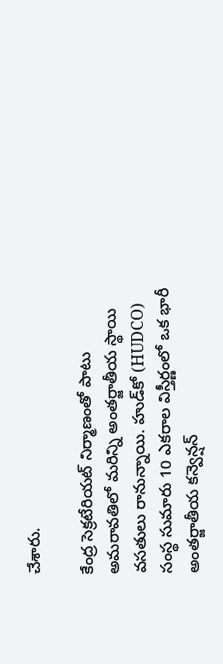చేశారు.

కేంద్ర సెక్రటేరియట్ నిర్మాణంతో పాటు అమరావతిలో మరిన్ని అంతర్జాతీయ స్థాయి వసతులు రానున్నాయి. హుడ్‌కో (HUDCO) సంస్థ సుమారు 10 ఎకరాల విస్తీర్ణంలో ఒక భారీ అంతర్జాతీయ కన్వెన్షన్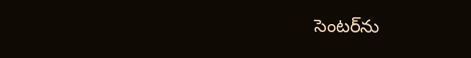సెంటర్‌ను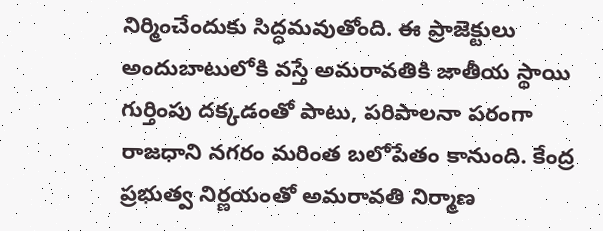నిర్మించేందుకు సిద్ధమవుతోంది. ఈ ప్రాజెక్టులు అందుబాటులోకి వస్తే అమరావతికి జాతీయ స్థాయి గుర్తింపు దక్కడంతో పాటు, పరిపాలనా పరంగా రాజధాని నగరం మరింత బలోపేతం కానుంది. కేంద్ర ప్రభుత్వ నిర్ణయంతో అమరావతి నిర్మాణ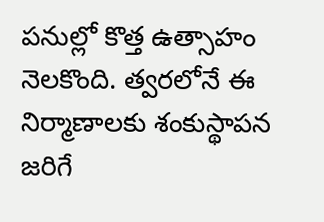పనుల్లో కొత్త ఉత్సాహం నెలకొంది. త్వరలోనే ఈ నిర్మాణాలకు శంకుస్థాపన జరిగే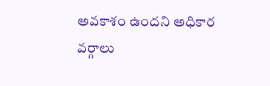అవకాశం ఉందని అధికార వర్గాలు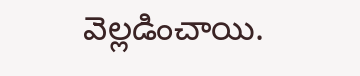వెల్లడించాయి.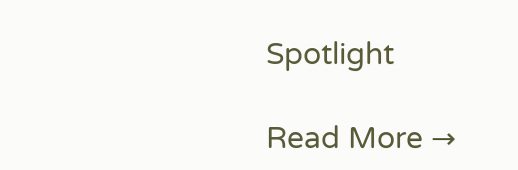Spotlight

Read More →